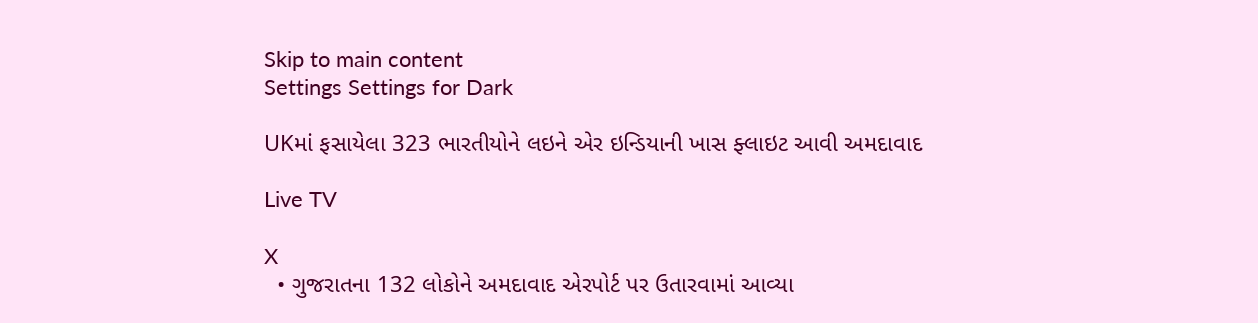Skip to main content
Settings Settings for Dark

UKમાં ફસાયેલા 323 ભારતીયોને લઇને એર ઇન્ડિયાની ખાસ ફ્લાઇટ આવી અમદાવાદ

Live TV

X
  • ગુજરાતના 132 લોકોને અમદાવાદ એરપોર્ટ પર ઉતારવામાં આવ્યા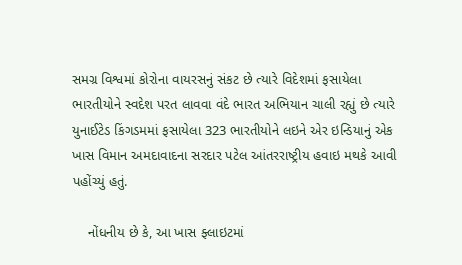સમગ્ર વિશ્વમાં કોરોના વાયરસનું સંકટ છે ત્યારે વિદેશમાં ફસાયેલા ભારતીયોને સ્વદેશ પરત લાવવા વંદે ભારત અભિયાન ચાલી રહ્યું છે ત્યારે યુનાઈટેડ કિંગડમમાં ફસાયેલા 323 ભારતીયોને લઇને એર ઇન્ડિયાનું એક ખાસ વિમાન અમદાવાદના સરદાર પટેલ આંતરરાષ્ટ્રીય હવાઇ મથકે આવી પહોંચ્યું હતું.

    નોંધનીય છે કે, આ ખાસ ફ્લાઇટમાં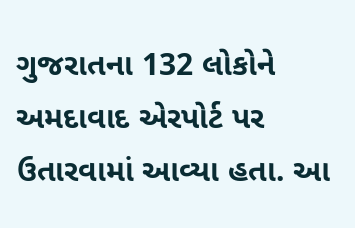ગુજરાતના 132 લોકોને અમદાવાદ એરપોર્ટ પર ઉતારવામાં આવ્યા હતા. આ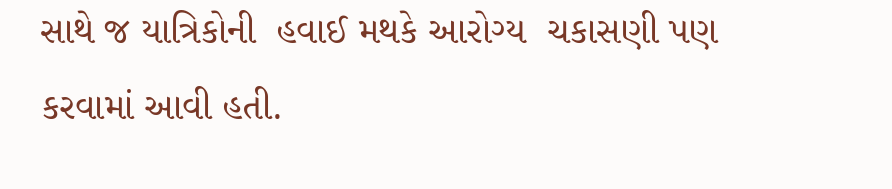સાથે જ યાત્રિકોની  હવાઈ મથકે આરોગ્ય  ચકાસણી પણ કરવામાં આવી હતી.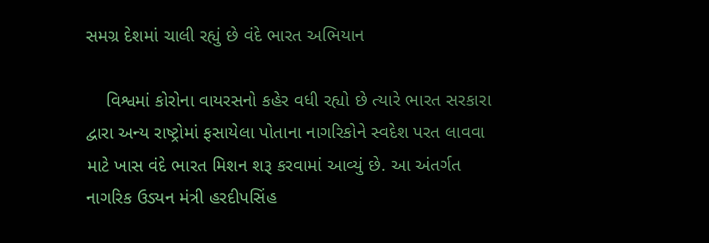સમગ્ર દેશમાં ચાલી રહ્યું છે વંદે ભારત અભિયાન

    વિશ્વમાં કોરોના વાયરસનો કહેર વધી રહ્યો છે ત્યારે ભારત સરકારા દ્વારા અન્ય રાષ્ટ્રોમાં ફસાયેલા પોતાના નાગરિકોને સ્વદેશ પરત લાવવા માટે ખાસ વંદે ભારત મિશન શરૂ કરવામાં આવ્યું છે. આ અંતર્ગત નાગરિક ઉડ્યન મંત્રી હરદીપસિંહ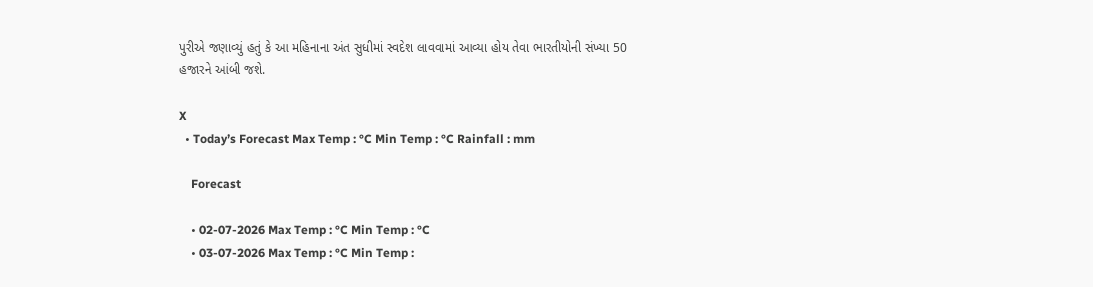પુરીએ જણાવ્યું હતું કે આ મહિનાના અંત સુધીમાં સ્વદેશ લાવવામાં આવ્યા હોય તેવા ભારતીયોની સંખ્યા 50 હજારને આંબી જશે.

X
  • Today’s Forecast Max Temp : °C Min Temp : °C Rainfall : mm

    Forecast

    • 02-07-2026 Max Temp : °C Min Temp : °C
    • 03-07-2026 Max Temp : °C Min Temp :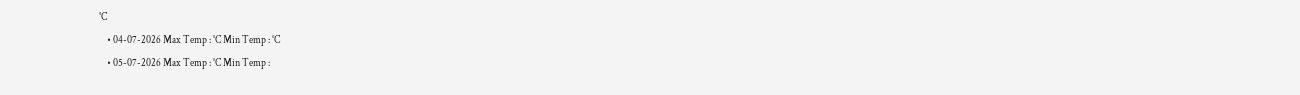°C
    • 04-07-2026 Max Temp : °C Min Temp : °C
    • 05-07-2026 Max Temp : °C Min Temp :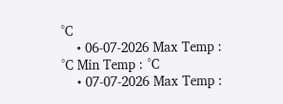°C
    • 06-07-2026 Max Temp : °C Min Temp : °C
    • 07-07-2026 Max Temp :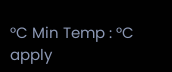°C Min Temp : °C
apply